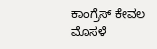ಕಾಂಗ್ರೆಸ್ ಕೇವಲ ಮೊಸಳೆ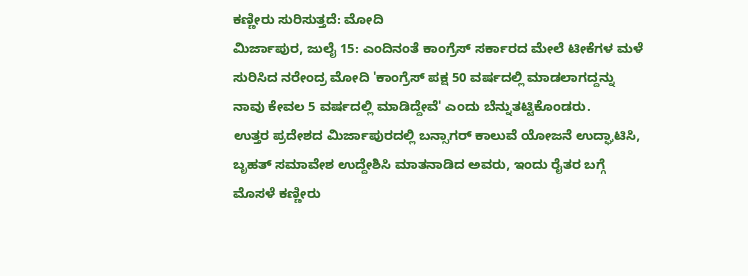ಕಣ್ಣೀರು ಸುರಿಸುತ್ತದೆ: ಮೋದಿ
ಮಿರ್ಜಾಪುರ, ಜುಲೈ 15: ಎಂದಿನಂತೆ ಕಾಂಗ್ರೆಸ್ ಸರ್ಕಾರದ ಮೇಲೆ ಟೀಕೆಗಳ ಮಳೆ ಸುರಿಸಿದ ನರೇಂದ್ರ ಮೋದಿ 'ಕಾಂಗ್ರೆಸ್ ಪಕ್ಷ 50 ವರ್ಷದಲ್ಲಿ ಮಾಡಲಾಗದ್ದನ್ನು ನಾವು ಕೇವಲ 5 ವರ್ಷದಲ್ಲಿ ಮಾಡಿದ್ದೇವೆ' ಎಂದು ಬೆನ್ನುತಟ್ಟಿಕೊಂಡರು.
ಉತ್ತರ ಪ್ರದೇಶದ ಮಿರ್ಜಾಪುರದಲ್ಲಿ ಬನ್ಸಾಗರ್ ಕಾಲುವೆ ಯೋಜನೆ ಉದ್ಘಾಟಿಸಿ, ಬೃಹತ್ ಸಮಾವೇಶ ಉದ್ದೇಶಿಸಿ ಮಾತನಾಡಿದ ಅವರು, ಇಂದು ರೈತರ ಬಗ್ಗೆ ಮೊಸಳೆ ಕಣ್ಣೀರು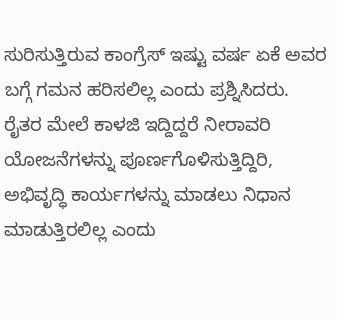ಸುರಿಸುತ್ತಿರುವ ಕಾಂಗ್ರೆಸ್ ಇಷ್ಟು ವರ್ಷ ಏಕೆ ಅವರ ಬಗ್ಗೆ ಗಮನ ಹರಿಸಲಿಲ್ಲ ಎಂದು ಪ್ರಶ್ನಿಸಿದರು.
ರೈತರ ಮೇಲೆ ಕಾಳಜಿ ಇದ್ದಿದ್ದರೆ ನೀರಾವರಿ ಯೋಜನೆಗಳನ್ನು ಪೂರ್ಣಗೊಳಿಸುತ್ತಿದ್ದಿರಿ, ಅಭಿವೃದ್ಧಿ ಕಾರ್ಯಗಳನ್ನು ಮಾಡಲು ನಿಧಾನ ಮಾಡುತ್ತಿರಲಿಲ್ಲ ಎಂದು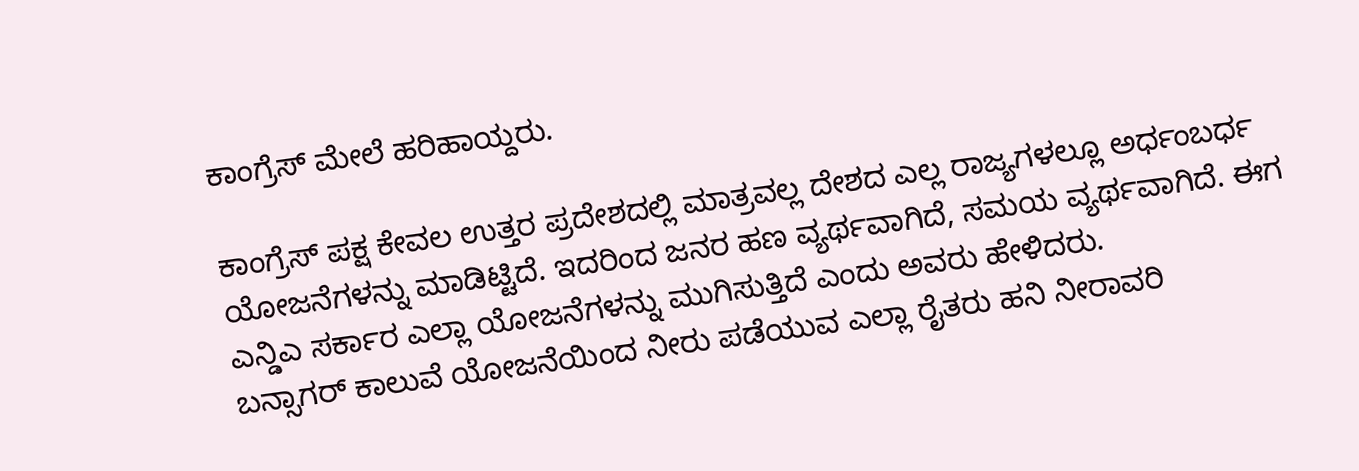ಕಾಂಗ್ರೆಸ್ ಮೇಲೆ ಹರಿಹಾಯ್ದರು.

ಕಾಂಗ್ರೆಸ್ ಪಕ್ಷ ಕೇವಲ ಉತ್ತರ ಪ್ರದೇಶದಲ್ಲಿ ಮಾತ್ರವಲ್ಲ ದೇಶದ ಎಲ್ಲ ರಾಜ್ಯಗಳಲ್ಲೂ ಅರ್ಧಂಬರ್ಧ ಯೋಜನೆಗಳನ್ನು ಮಾಡಿಟ್ಟಿದೆ. ಇದರಿಂದ ಜನರ ಹಣ ವ್ಯರ್ಥವಾಗಿದೆ, ಸಮಯ ವ್ಯರ್ಥವಾಗಿದೆ. ಈಗ ಎನ್ಡಿಎ ಸರ್ಕಾರ ಎಲ್ಲಾ ಯೋಜನೆಗಳನ್ನು ಮುಗಿಸುತ್ತಿದೆ ಎಂದು ಅವರು ಹೇಳಿದರು.
ಬನ್ಸಾಗರ್ ಕಾಲುವೆ ಯೋಜನೆಯಿಂದ ನೀರು ಪಡೆಯುವ ಎಲ್ಲಾ ರೈತರು ಹನಿ ನೀರಾವರಿ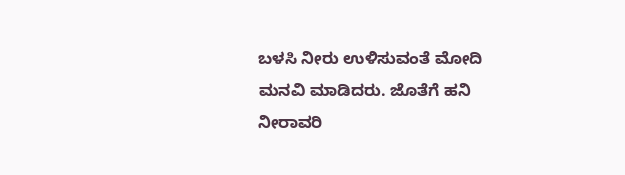ಬಳಸಿ ನೀರು ಉಳಿಸುವಂತೆ ಮೋದಿ ಮನವಿ ಮಾಡಿದರು. ಜೊತೆಗೆ ಹನಿ ನೀರಾವರಿ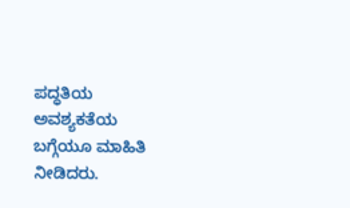ಪದ್ಧತಿಯ ಅವಶ್ಯಕತೆಯ ಬಗ್ಗೆಯೂ ಮಾಹಿತಿ ನೀಡಿದರು.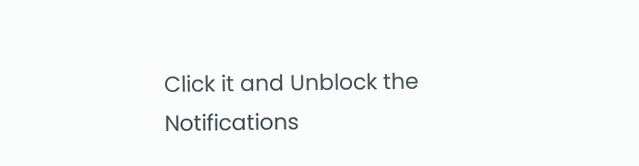Click it and Unblock the Notifications